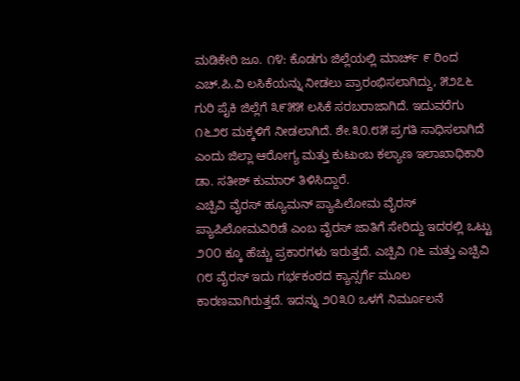ಮಡಿಕೇರಿ ಜೂ. ೧೪: ಕೊಡಗು ಜಿಲ್ಲೆಯಲ್ಲಿ ಮಾರ್ಚ್ ೯ ರಿಂದ ಎಚ್.ಪಿ.ವಿ ಲಸಿಕೆಯನ್ನು ನೀಡಲು ಪ್ರಾರಂಭಿಸಲಾಗಿದ್ದು, ೫೨೭೬ ಗುರಿ ಪೈಕಿ ಜಿಲ್ಲೆಗೆ ೩೯೫೫ ಲಸಿಕೆ ಸರಬರಾಜಾಗಿದೆ. ಇದುವರೆಗು ೧೬೨೮ ಮಕ್ಕಳಿಗೆ ನೀಡಲಾಗಿದೆ. ಶೇ.೩೦.೮೫ ಪ್ರಗತಿ ಸಾಧಿಸಲಾಗಿದೆ ಎಂದು ಜಿಲ್ಲಾ ಆರೋಗ್ಯ ಮತ್ತು ಕುಟುಂಬ ಕಲ್ಯಾಣ ಇಲಾಖಾಧಿಕಾರಿ ಡಾ. ಸತೀಶ್ ಕುಮಾರ್ ತಿಳಿಸಿದ್ದಾರೆ.
ಎಚ್ಪಿವಿ ವೈರಸ್ ಹ್ಯೂಮನ್ ಪ್ಯಾಪಿಲೋಮ ವೈರಸ್ ಪ್ಯಾಪಿಲೋಮವಿರಿಡೆ ಎಂಬ ವೈರಸ್ ಜಾತಿಗೆ ಸೇರಿದ್ದು ಇದರಲ್ಲಿ ಒಟ್ಟು ೨೦೦ ಕ್ಕೂ ಹೆಚ್ಚು ಪ್ರಕಾರಗಳು ಇರುತ್ತದೆ. ಎಚ್ಪಿವಿ ೧೬ ಮತ್ತು ಎಚ್ಪಿವಿ ೧೮ ವೈರಸ್ ಇದು ಗರ್ಭಕಂಠದ ಕ್ಯಾನ್ಸರ್ಗೆ ಮೂಲ ಕಾರಣವಾಗಿರುತ್ತದೆ. ಇದನ್ನು ೨೦೩೦ ಒಳಗೆ ನಿರ್ಮೂಲನೆ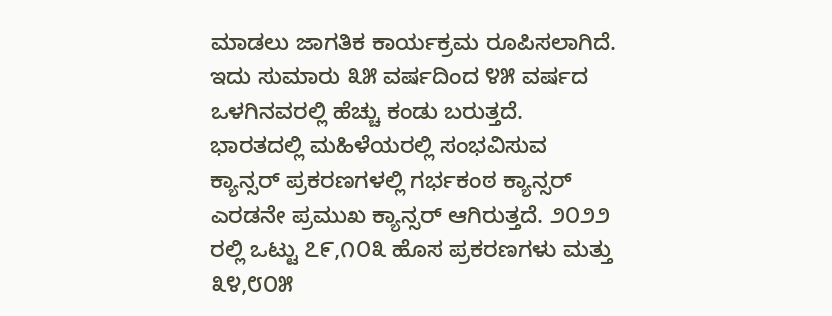ಮಾಡಲು ಜಾಗತಿಕ ಕಾರ್ಯಕ್ರಮ ರೂಪಿಸಲಾಗಿದೆ. ಇದು ಸುಮಾರು ೩೫ ವರ್ಷದಿಂದ ೪೫ ವರ್ಷದ ಒಳಗಿನವರಲ್ಲಿ ಹೆಚ್ಚು ಕಂಡು ಬರುತ್ತದೆ. ಭಾರತದಲ್ಲಿ ಮಹಿಳೆಯರಲ್ಲಿ ಸಂಭವಿಸುವ ಕ್ಯಾನ್ಸರ್ ಪ್ರಕರಣಗಳಲ್ಲಿ ಗರ್ಭಕಂಠ ಕ್ಯಾನ್ಸರ್ ಎರಡನೇ ಪ್ರಮುಖ ಕ್ಯಾನ್ಸರ್ ಆಗಿರುತ್ತದೆ. ೨೦೨೨ ರಲ್ಲಿ ಒಟ್ಟು ೭೯,೧೦೩ ಹೊಸ ಪ್ರಕರಣಗಳು ಮತ್ತು ೩೪,೮೦೫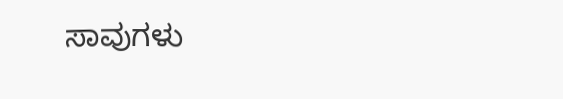ಸಾವುಗಳು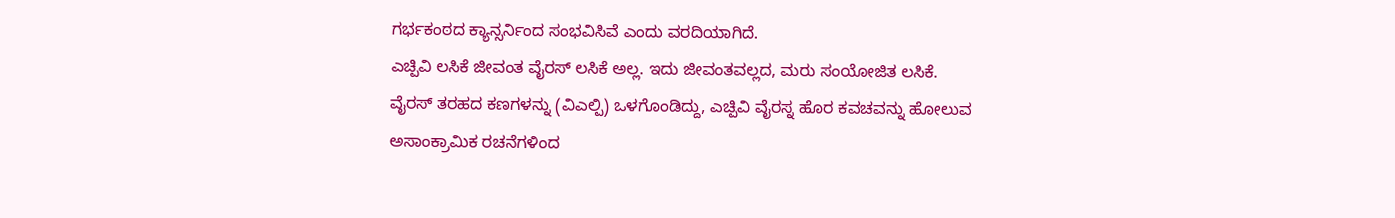ಗರ್ಭಕಂಠದ ಕ್ಯಾನ್ಸರ್ನಿಂದ ಸಂಭವಿಸಿವೆ ಎಂದು ವರದಿಯಾಗಿದೆ.
ಎಚ್ಪಿವಿ ಲಸಿಕೆ ಜೀವಂತ ವೈರಸ್ ಲಸಿಕೆ ಅಲ್ಲ. ಇದು ಜೀವಂತವಲ್ಲದ, ಮರು ಸಂಯೋಜಿತ ಲಸಿಕೆ. ವೈರಸ್ ತರಹದ ಕಣಗಳನ್ನು (ವಿಎಲ್ಪಿ) ಒಳಗೊಂಡಿದ್ದು, ಎಚ್ಪಿವಿ ವೈರಸ್ನ ಹೊರ ಕವಚವನ್ನು ಹೋಲುವ ಅಸಾಂಕ್ರಾಮಿಕ ರಚನೆಗಳಿಂದ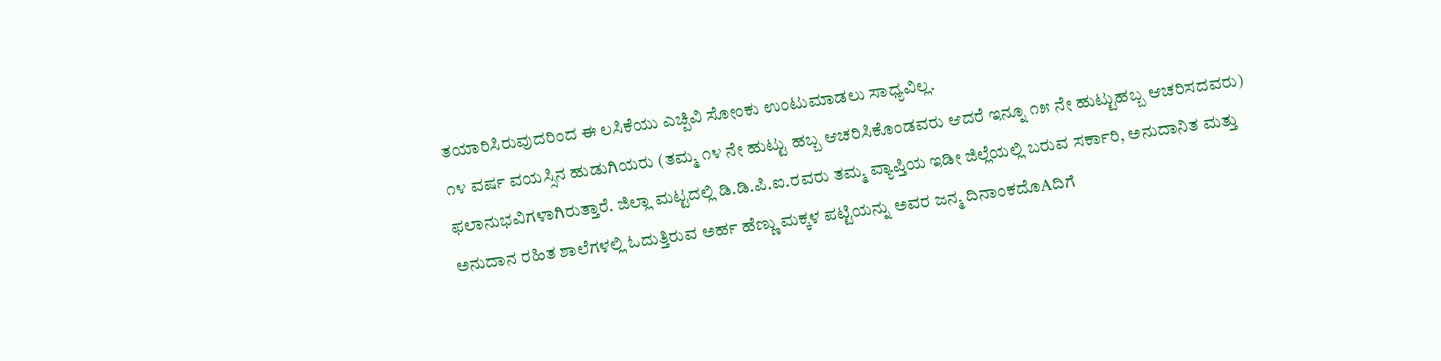ತಯಾರಿಸಿರುವುದರಿಂದ ಈ ಲಸಿಕೆಯು ಎಚ್ಪಿವಿ ಸೋಂಕು ಉಂಟುಮಾಡಲು ಸಾಧ್ಯವಿಲ್ಲ.
೧೪ ವರ್ಷ ವಯಸ್ಸಿನ ಹುಡುಗಿಯರು (ತಮ್ಮ ೧೪ ನೇ ಹುಟ್ಟು ಹಬ್ಬ ಆಚರಿಸಿಕೊಂಡವರು ಆದರೆ ಇನ್ನೂ ೧೫ ನೇ ಹುಟ್ಟುಹಬ್ಬ ಆಚರಿಸದವರು) ಫಲಾನುಭವಿಗಳಾಗಿರುತ್ತಾರೆ. ಜಿಲ್ಲಾ ಮಟ್ಟದಲ್ಲಿ ಡಿ.ಡಿ.ಪಿ.ಐ.ರವರು ತಮ್ಮ ವ್ಯಾಪ್ತಿಯ ಇಡೀ ಜಿಲ್ಲೆಯಲ್ಲಿ ಬರುವ ಸರ್ಕಾರಿ, ಅನುದಾನಿತ ಮತ್ತು ಅನುದಾನ ರಹಿತ ಶಾಲೆಗಳಲ್ಲಿ ಓದುತ್ತಿರುವ ಅರ್ಹ ಹೆಣ್ಣು ಮಕ್ಕಳ ಪಟ್ಟಿಯನ್ನು ಅವರ ಜನ್ಮ ದಿನಾಂಕದೊAದಿಗೆ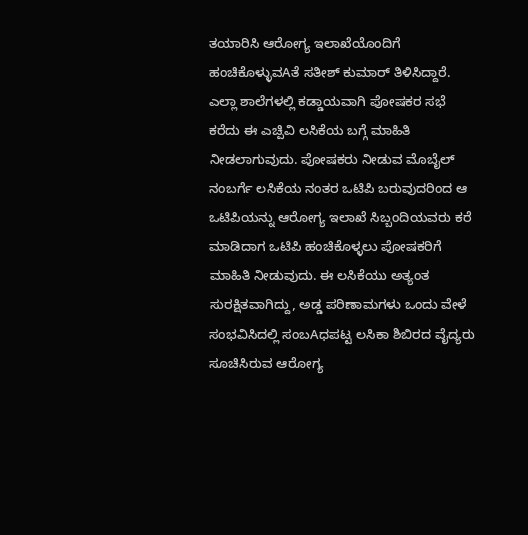ತಯಾರಿಸಿ ಆರೋಗ್ಯ ಇಲಾಖೆಯೊಂದಿಗೆ ಹಂಚಿಕೊಳ್ಳುವAತೆ ಸತೀಶ್ ಕುಮಾರ್ ತಿಳಿಸಿದ್ದಾರೆ.
ಎಲ್ಲಾ ಶಾಲೆಗಳಲ್ಲಿ ಕಡ್ಡಾಯವಾಗಿ ಪೋಷಕರ ಸಭೆ ಕರೆದು ಈ ಎಚ್ಪಿವಿ ಲಸಿಕೆಯ ಬಗ್ಗೆ ಮಾಹಿತಿ ನೀಡಲಾಗುವುದು. ಪೋಷಕರು ನೀಡುವ ಮೊಬೈಲ್ ನಂಬರ್ಗೆ ಲಸಿಕೆಯ ನಂತರ ಒಟಿಪಿ ಬರುವುದರಿಂದ ಆ ಒಟಿಪಿಯನ್ನು ಆರೋಗ್ಯ ಇಲಾಖೆ ಸಿಬ್ಬಂದಿಯವರು ಕರೆ ಮಾಡಿದಾಗ ಒಟಿಪಿ ಹಂಚಿಕೊಳ್ಳಲು ಪೋಷಕರಿಗೆ ಮಾಹಿತಿ ನೀಡುವುದು. ಈ ಲಸಿಕೆಯು ಅತ್ಯಂತ ಸುರಕ್ಷಿತವಾಗಿದ್ದು, ಅಡ್ಡ ಪರಿಣಾಮಗಳು ಒಂದು ವೇಳೆ ಸಂಭವಿಸಿದಲ್ಲಿ ಸಂಬAಧಪಟ್ಟ ಲಸಿಕಾ ಶಿಬಿರದ ವೈದ್ಯರು ಸೂಚಿಸಿರುವ ಆರೋಗ್ಯ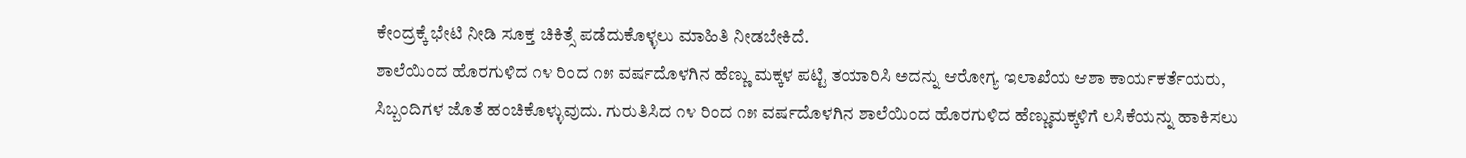ಕೇಂದ್ರಕ್ಕೆ ಭೇಟಿ ನೀಡಿ ಸೂಕ್ತ ಚಿಕಿತ್ಸೆ ಪಡೆದುಕೊಳ್ಳಲು ಮಾಹಿತಿ ನೀಡಬೇಕಿದೆ.
ಶಾಲೆಯಿಂದ ಹೊರಗುಳಿದ ೧೪ ರಿಂದ ೧೫ ವರ್ಷದೊಳಗಿನ ಹೆಣ್ಣು ಮಕ್ಕಳ ಪಟ್ಟಿ ತಯಾರಿಸಿ ಅದನ್ನು ಆರೋಗ್ಯ ಇಲಾಖೆಯ ಆಶಾ ಕಾರ್ಯಕರ್ತೆಯರು, ಸಿಬ್ಬಂದಿಗಳ ಜೊತೆ ಹಂಚಿಕೊಳ್ಳುವುದು. ಗುರುತಿಸಿದ ೧೪ ರಿಂದ ೧೫ ವರ್ಷದೊಳಗಿನ ಶಾಲೆಯಿಂದ ಹೊರಗುಳಿದ ಹೆಣ್ಣುಮಕ್ಕಳಿಗೆ ಲಸಿಕೆಯನ್ನು ಹಾಕಿಸಲು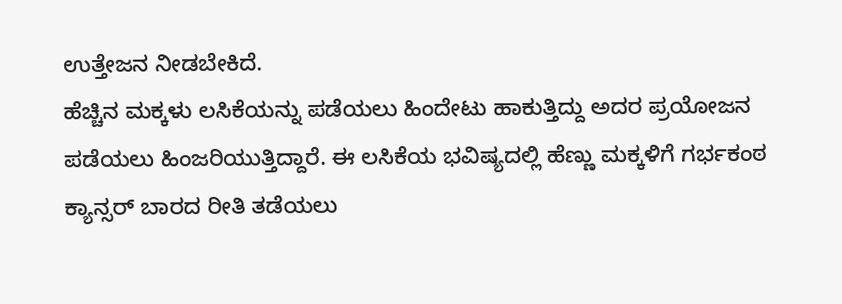ಉತ್ತೇಜನ ನೀಡಬೇಕಿದೆ.
ಹೆಚ್ಚಿನ ಮಕ್ಕಳು ಲಸಿಕೆಯನ್ನು ಪಡೆಯಲು ಹಿಂದೇಟು ಹಾಕುತ್ತಿದ್ದು ಅದರ ಪ್ರಯೋಜನ ಪಡೆಯಲು ಹಿಂಜರಿಯುತ್ತಿದ್ದಾರೆ. ಈ ಲಸಿಕೆಯ ಭವಿಷ್ಯದಲ್ಲಿ ಹೆಣ್ಣು ಮಕ್ಕಳಿಗೆ ಗರ್ಭಕಂಠ ಕ್ಯಾನ್ಸರ್ ಬಾರದ ರೀತಿ ತಡೆಯಲು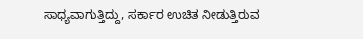ಸಾಧ್ಯವಾಗುತ್ತಿದ್ದು, ಸರ್ಕಾರ ಉಚಿತ ನೀಡುತ್ತಿರುವ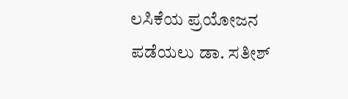ಲಸಿಕೆಯ ಪ್ರಯೋಜನ ಪಡೆಯಲು ಡಾ. ಸತೀಶ್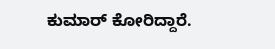ಕುಮಾರ್ ಕೋರಿದ್ದಾರೆ.